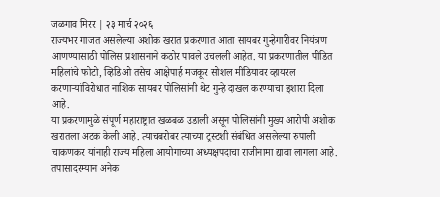जळगाव मिरर | २३ मार्च २०२६
राज्यभर गाजत असलेल्या अशोक खरात प्रकरणात आता सायबर गुन्हेगारीवर नियंत्रण आणण्यासाठी पोलिस प्रशासनाने कठोर पावले उचलली आहेत. या प्रकरणातील पीडित महिलांचे फोटो, व्हिडिओ तसेच आक्षेपार्ह मजकूर सोशल मीडियावर व्हायरल करणाऱ्यांविरोधात नाशिक सायबर पोलिसांनी थेट गुन्हे दाखल करण्याचा इशारा दिला आहे.
या प्रकरणामुळे संपूर्ण महाराष्ट्रात खळबळ उडाली असून पोलिसांनी मुख्य आरोपी अशोक खरातला अटक केली आहे. त्याचबरोबर त्याच्या ट्रस्टशी संबंधित असलेल्या रुपाली चाकणकर यांनाही राज्य महिला आयोगाच्या अध्यक्षपदाचा राजीनामा द्यावा लागला आहे. तपासादरम्यान अनेक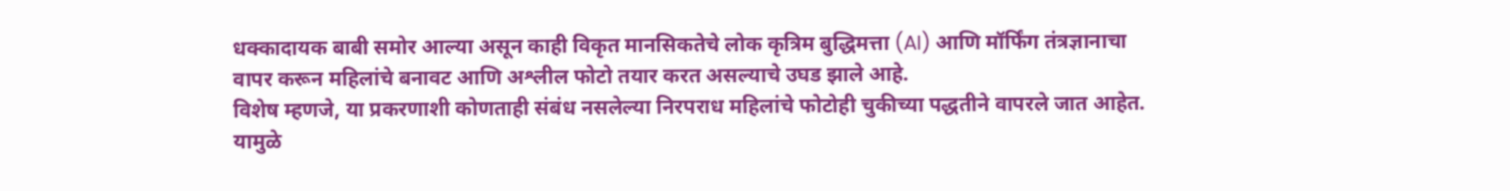धक्कादायक बाबी समोर आल्या असून काही विकृत मानसिकतेचे लोक कृत्रिम बुद्धिमत्ता (AI) आणि मॉर्फिंग तंत्रज्ञानाचा वापर करून महिलांचे बनावट आणि अश्लील फोटो तयार करत असल्याचे उघड झाले आहे.
विशेष म्हणजे, या प्रकरणाशी कोणताही संबंध नसलेल्या निरपराध महिलांचे फोटोही चुकीच्या पद्धतीने वापरले जात आहेत. यामुळे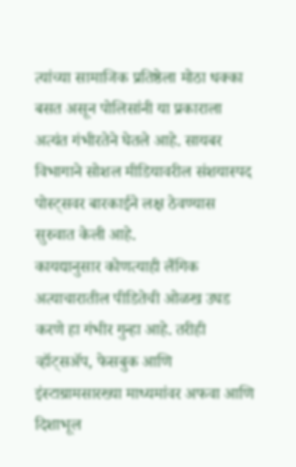त्यांच्या सामाजिक प्रतिष्ठेला मोठा धक्का बसत असून पोलिसांनी या प्रकाराला अत्यंत गंभीरतेने घेतले आहे. सायबर विभागाने सोशल मीडियावरील संशयास्पद पोस्ट्सवर बारकाईने लक्ष ठेवण्यास सुरुवात केली आहे.
कायद्यानुसार कोणत्याही लैंगिक अत्याचारातील पीडितेची ओळख उघड करणे हा गंभीर गुन्हा आहे. तरीही व्हॉट्सॲप, फेसबुक आणि इंस्टाग्रामसारख्या माध्यमांवर अफवा आणि दिशाभूल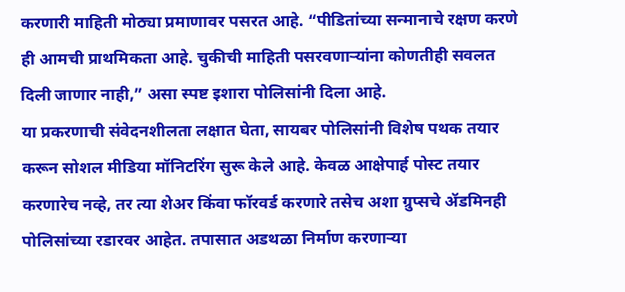करणारी माहिती मोठ्या प्रमाणावर पसरत आहे. “पीडितांच्या सन्मानाचे रक्षण करणे ही आमची प्राथमिकता आहे. चुकीची माहिती पसरवणाऱ्यांना कोणतीही सवलत दिली जाणार नाही,” असा स्पष्ट इशारा पोलिसांनी दिला आहे.
या प्रकरणाची संवेदनशीलता लक्षात घेता, सायबर पोलिसांनी विशेष पथक तयार करून सोशल मीडिया मॉनिटरिंग सुरू केले आहे. केवळ आक्षेपार्ह पोस्ट तयार करणारेच नव्हे, तर त्या शेअर किंवा फॉरवर्ड करणारे तसेच अशा ग्रुप्सचे ॲडमिनही पोलिसांच्या रडारवर आहेत. तपासात अडथळा निर्माण करणाऱ्या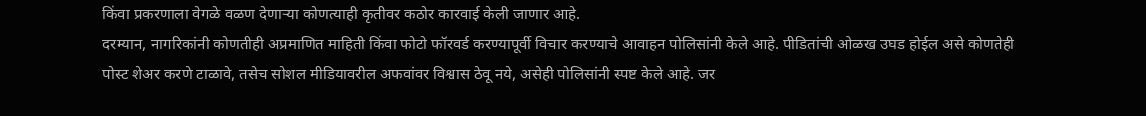किंवा प्रकरणाला वेगळे वळण देणाऱ्या कोणत्याही कृतीवर कठोर कारवाई केली जाणार आहे.
दरम्यान, नागरिकांनी कोणतीही अप्रमाणित माहिती किंवा फोटो फॉरवर्ड करण्यापूर्वी विचार करण्याचे आवाहन पोलिसांनी केले आहे. पीडितांची ओळख उघड होईल असे कोणतेही पोस्ट शेअर करणे टाळावे, तसेच सोशल मीडियावरील अफवांवर विश्वास ठेवू नये, असेही पोलिसांनी स्पष्ट केले आहे. जर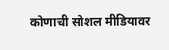कोणाची सोशल मीडियावर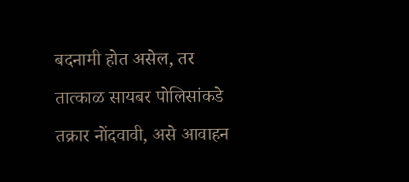बदनामी होत असेल, तर तात्काळ सायबर पोलिसांकडे तक्रार नोंदवावी, असे आवाहन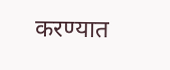करण्यात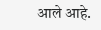आले आहे.